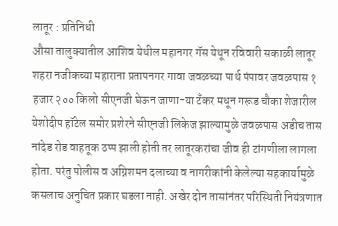लातूर : प्रतिनिधी
औसा तालुक्यातील आशिव येथील महानगर गॅस येथून रविवारी सकाळी लातूर शहरा नजीकच्या महाराना प्रतापनगर गावा जवळच्या पार्थ पंपावर जवळपास १ हजार २०० किलो सीएनजी घेऊन जाणा-या टँकर मधून गरूड चौका शेजारील येशोदीप हॉटेल समोर प्रशेरने सीएनजी लिकेज झाल्यामुळे जवळपास अडीच तास नांदेड रोड वाहतूक ठप्प झाली होती तर लातूरकरांचा जीव ही टांगणीला लागला होता. परंतु पोलीस व अग्निशमन दलाच्या व नागरीकांनी केलेल्या सहकार्यामुळे कसलाच अनुचित प्रकार घडला नाही. अखेर दोन तासांनंतर परिस्थिती नियंत्रणात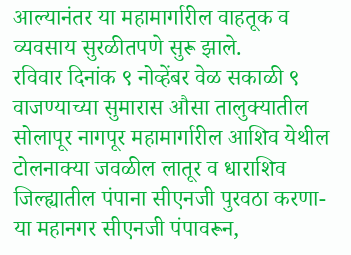आल्यानंतर या महामार्गारील वाहतूक व व्यवसाय सुरळीतपणे सुरू झाले.
रविवार दिनांक ९ नोव्हेंबर वेळ सकाळी ९ वाजण्याच्या सुमारास औसा तालुक्यातील सोलापूर नागपूर महामार्गारील आशिव येथील टोलनाक्या जवळील लातूर व धाराशिव जिल्ह्यातील पंपाना सीएनजी पुरवठा करणा-या महानगर सीएनजी पंपावरून,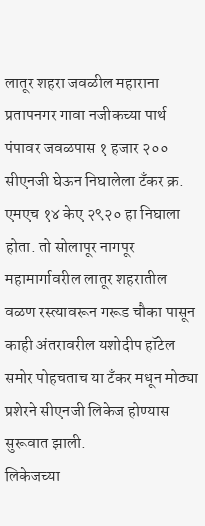लातूर शहरा जवळील महाराना प्रतापनगर गावा नजीकच्या पार्थ पंपावर जवळपास १ हजार २०० सीएनजी घेऊन निघालेला टँकर क्र. एमएच १४ केए २९२० हा निघाला होता. तो सोलापूर नागपूर महामार्गावरील लातूर शहरातील वळण रस्त्यावरून गरूड चौका पासून काही अंतरावरील यशोदीप हॉटेल समोर पोहचताच या टँकर मधून मोठ्या प्रशेरने सीएनजी लिकेज होण्यास सुरूवात झाली.
लिकेजच्या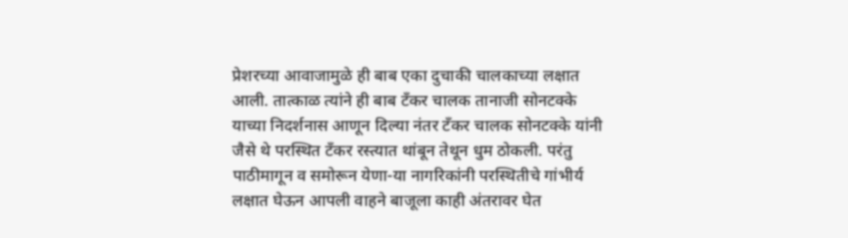प्रेशरच्या आवाजामुळे ही बाब एका दुचाकी चालकाच्या लक्षात आली. तात्काळ त्यांने ही बाब टँकर चालक तानाजी सोनटक्के याच्या निदर्शनास आणून दिल्या नंतर टँकर चालक सोनटक्के यांनी जैसे थे परस्थित टँकर रस्त्यात थांबून तेथून धुम ठोकली. परंतु पाठीमागून व समोरून येणा-या नागरिकांनी परस्थितीचे गांभीर्य लक्षात घेऊन आपली वाहने बाजूला काही अंतरावर घेत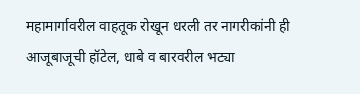महामार्गावरील वाहतूक रोखून धरली तर नागरीकांनी ही आजूबाजूची हॉटेल, धाबे व बारवरील भट्या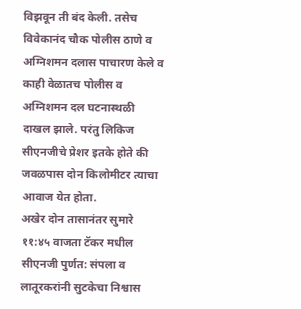विझवून ती बंद केली. तसेच विवेकानंद चौक पोलीस ठाणे व अग्निशमन दलास पाचारण केले व काही वेळातच पोलीस व अग्निशमन दल घटनास्थळी दाखल झाले. परंतु लिकिज सीएनजीचे प्रेशर इतके होते की जवळपास दोन किलोमीटर त्याचा आवाज येत होता.
अखेर दोन तासानंतर सुमारे ११:४५ वाजता टॅकर मधील सीएनजी पुर्णत: संपला व लातूरकरांनी सुटकेचा निश्वास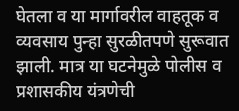घेतला व या मार्गावरील वाहतूक व व्यवसाय पुन्हा सुरळीतपणे सुरूवात झाली. मात्र या घटनेमुळे पोलीस व प्रशासकीय यंत्रणेची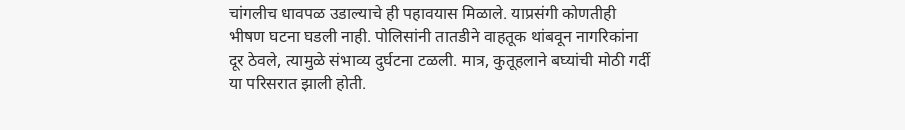चांगलीच धावपळ उडाल्याचे ही पहावयास मिळाले. याप्रसंगी कोणतीही भीषण घटना घडली नाही. पोलिसांनी तातडीने वाहतूक थांबवून नागरिकांना दूर ठेवले, त्यामुळे संभाव्य दुर्घटना टळली. मात्र, कुतूहलाने बघ्यांची मोठी गर्दी या परिसरात झाली होती.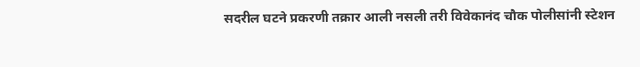सदरील घटने प्रकरणी तक्रार आली नसली तरी विवेकानंद चौक पोलीसांनी स्टेशन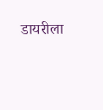डायरीला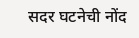सदर घटनेची नोंद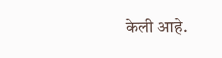केली आहे.